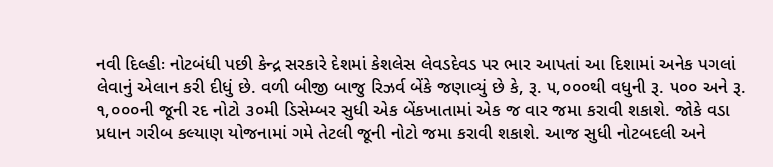નવી દિલ્હીઃ નોટબંધી પછી કેન્દ્ર સરકારે દેશમાં કેશલેસ લેવડદેવડ પર ભાર આપતાં આ દિશામાં અનેક પગલાં લેવાનું એલાન કરી દીધું છે. વળી બીજી બાજુ રિઝર્વ બેંકે જણાવ્યું છે કે, રૂ. ૫,૦૦૦થી વધુની રૂ. ૫૦૦ અને રૂ. ૧,૦૦૦ની જૂની રદ નોટો ૩૦મી ડિસેમ્બર સુધી એક બેંકખાતામાં એક જ વાર જમા કરાવી શકાશે. જોકે વડા પ્રધાન ગરીબ કલ્યાણ યોજનામાં ગમે તેટલી જૂની નોટો જમા કરાવી શકાશે. આજ સુધી નોટબદલી અને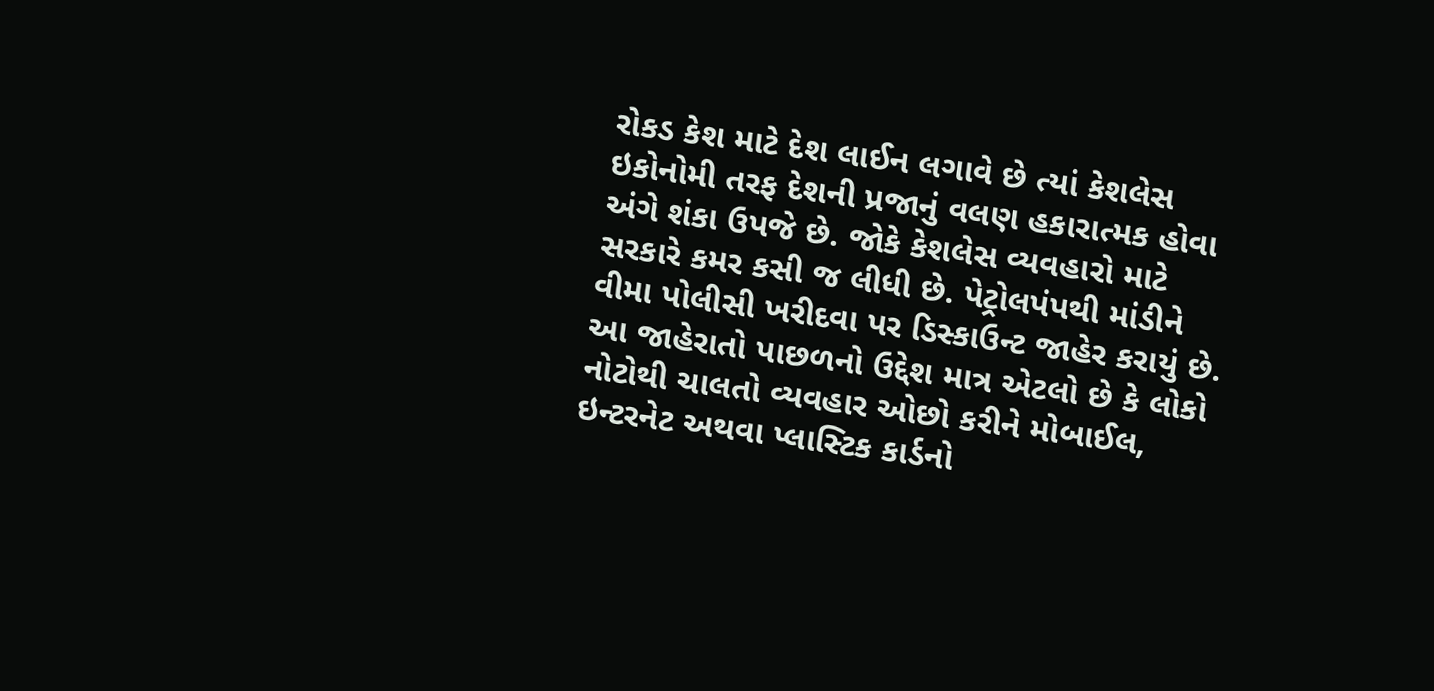રોકડ કેશ માટે દેશ લાઈન લગાવે છે ત્યાં કેશલેસ ઇકોનોમી તરફ દેશની પ્રજાનું વલણ હકારાત્મક હોવા અંગે શંકા ઉપજે છે. જોકે કેશલેસ વ્યવહારો માટે સરકારે કમર કસી જ લીધી છે. પેટ્રોલપંપથી માંડીને વીમા પોલીસી ખરીદવા પર ડિસ્કાઉન્ટ જાહેર કરાયું છે. આ જાહેરાતો પાછળનો ઉદ્દેશ માત્ર એટલો છે કે લોકો નોટોથી ચાલતો વ્યવહાર ઓછો કરીને મોબાઈલ, ઇન્ટરનેટ અથવા પ્લાસ્ટિક કાર્ડનો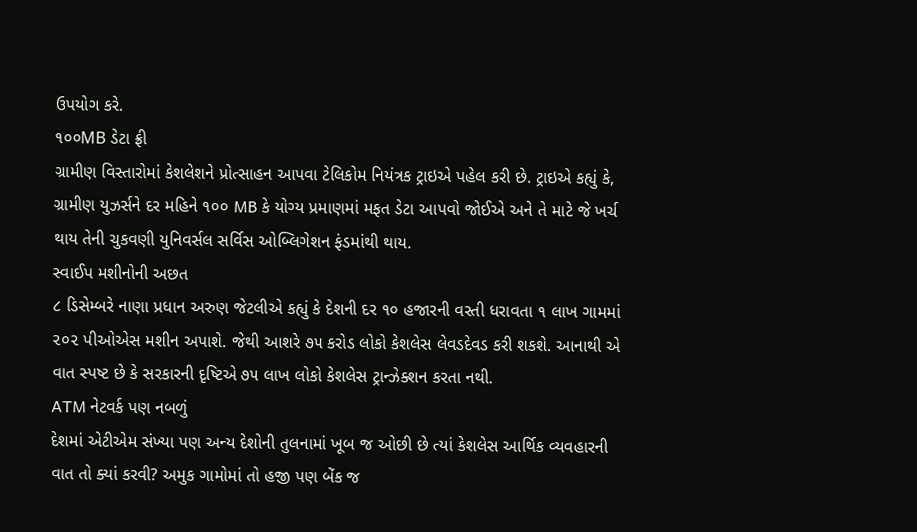ઉપયોગ કરે.
૧૦૦MB ડેટા ફ્રી
ગ્રામીણ વિસ્તારોમાં કેશલેશને પ્રોત્સાહન આપવા ટેલિકોમ નિયંત્રક ટ્રાઇએ પહેલ કરી છે. ટ્રાઇએ કહ્યું કે, ગ્રામીણ યુઝર્સને દર મહિને ૧૦૦ MB કે યોગ્ય પ્રમાણમાં મફત ડેટા આપવો જોઈએ અને તે માટે જે ખર્ચ થાય તેની ચુકવણી યુનિવર્સલ સર્વિસ ઓબ્લિગેશન ફંડમાંથી થાય.
સ્વાઈપ મશીનોની અછત
૮ ડિસેમ્બરે નાણા પ્રધાન અરુણ જેટલીએ કહ્યું કે દેશની દર ૧૦ હજારની વસ્તી ધરાવતા ૧ લાખ ગામમાં ૨૦૨ પીઓએસ મશીન અપાશે. જેથી આશરે ૭૫ કરોડ લોકો કેશલેસ લેવડદેવડ કરી શકશે. આનાથી એ વાત સ્પષ્ટ છે કે સરકારની દૃષ્ટિએ ૭૫ લાખ લોકો કેશલેસ ટ્રાન્ઝેક્શન કરતા નથી.
ATM નેટવર્ક પણ નબળું
દેશમાં એટીએમ સંખ્યા પણ અન્ય દેશોની તુલનામાં ખૂબ જ ઓછી છે ત્યાં કેશલેસ આર્થિક વ્યવહારની વાત તો ક્યાં કરવી? અમુક ગામોમાં તો હજી પણ બેંક જ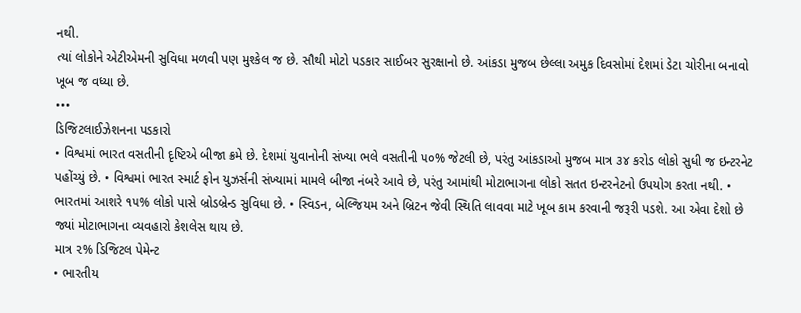નથી.
ત્યાં લોકોને એટીએમની સુવિધા મળવી પણ મુશ્કેલ જ છે. સૌથી મોટો પડકાર સાઈબર સુરક્ષાનો છે. આંકડા મુજબ છેલ્લા અમુક દિવસોમાં દેશમાં ડેટા ચોરીના બનાવો ખૂબ જ વધ્યા છે.
•••
ડિજિટલાઈઝેશનના પડકારો
• વિશ્વમાં ભારત વસતીની દૃષ્ટિએ બીજા ક્રમે છે. દેશમાં યુવાનોની સંખ્યા ભલે વસતીની ૫૦% જેટલી છે, પરંતુ આંકડાઓ મુજબ માત્ર ૩૪ કરોડ લોકો સુધી જ ઇન્ટરનેટ પહોંચ્યું છે. • વિશ્વમાં ભારત સ્માર્ટ ફોન યુઝર્સની સંખ્યામાં મામલે બીજા નંબરે આવે છે, પરંતુ આમાંથી મોટાભાગના લોકો સતત ઇન્ટરનેટનો ઉપયોગ કરતા નથી. • ભારતમાં આશરે ૧૫% લોકો પાસે બ્રોડબ્રેન્ડ સુવિધા છે. • સ્વિડન, બેલ્જિયમ અને બ્રિટન જેવી સ્થિતિ લાવવા માટે ખૂબ કામ કરવાની જરૂરી પડશે. આ એવા દેશો છે જ્યાં મોટાભાગના વ્યવહારો કેશલેસ થાય છે.
માત્ર ૨% ડિજિટલ પેમેન્ટ
• ભારતીય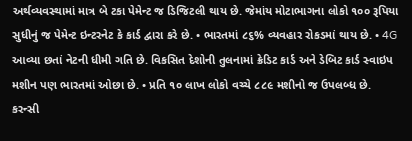અર્થવ્યવસ્થામાં માત્ર બે ટકા પેમેન્ટ જ ડિજિટલી થાય છે. જેમાંય મોટાભાગના લોકો ૧૦૦ રૂપિયા સુધીનું જ પેમેન્ટ ઇન્ટરનેટ કે કાર્ડ દ્વારા કરે છે. • ભારતમાં ૮૬% વ્યવહાર રોકડમાં થાય છે. • 4G આવ્યા છતાં નેટની ધીમી ગતિ છે. વિકસિત દેશોની તુલનામાં ક્રેડિટ કાર્ડ અને ડેબિટ કાર્ડ સ્વાઇપ મશીન પણ ભારતમાં ઓછા છે. • પ્રતિ ૧૦ લાખ લોકો વચ્ચે ૮૮૯ મશીનો જ ઉપલબ્ધ છે.
કરન્સી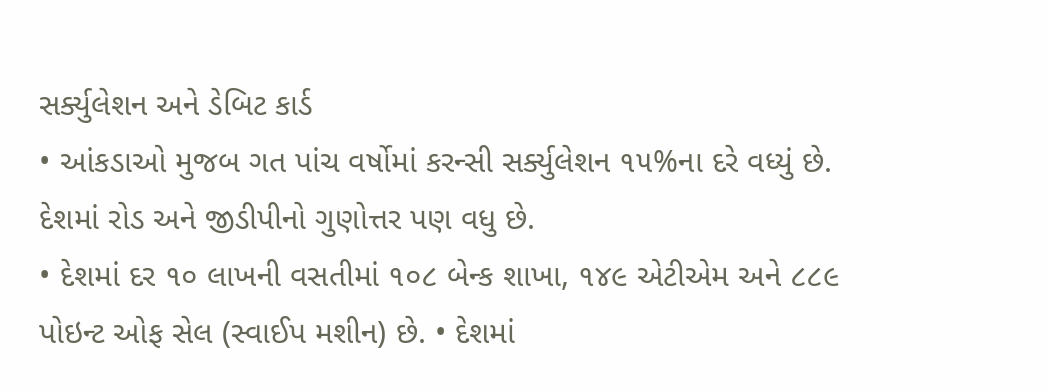સર્ક્યુલેશન અને ડેબિટ કાર્ડ
• આંકડાઓ મુજબ ગત પાંચ વર્ષોમાં કરન્સી સર્ક્યુલેશન ૧૫%ના દરે વધ્યું છે. દેશમાં રોડ અને જીડીપીનો ગુણોત્તર પણ વધુ છે.
• દેશમાં દર ૧૦ લાખની વસતીમાં ૧૦૮ બેન્ક શાખા, ૧૪૯ એટીએમ અને ૮૮૯ પોઇન્ટ ઓફ સેલ (સ્વાઈપ મશીન) છે. • દેશમાં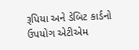રૂપિયા અને ડેબિટ કાર્ડનો ઉપયોગ એટીએમ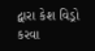દ્વારા કેશ વિડ્રો કરવા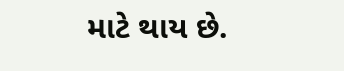માટે થાય છે.